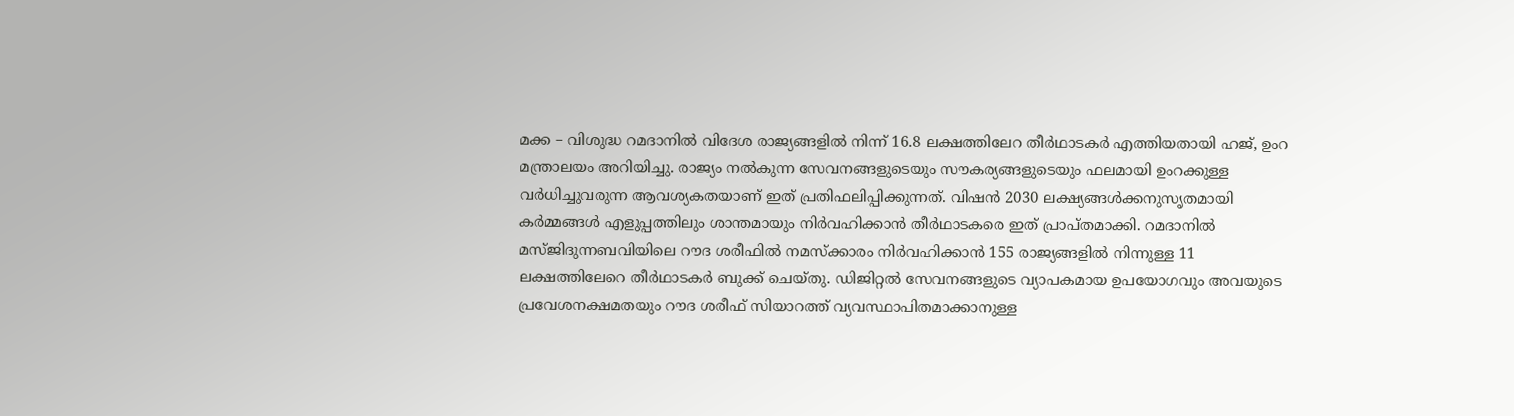മക്ക – വിശുദ്ധ റമദാനിൽ വിദേശ രാജ്യങ്ങളിൽ നിന്ന് 16.8 ലക്ഷത്തിലേറ തീർഥാടകർ എത്തിയതായി ഹജ്, ഉംറ മന്ത്രാലയം അറിയിച്ചു. രാജ്യം നൽകുന്ന സേവനങ്ങളുടെയും സൗകര്യങ്ങളുടെയും ഫലമായി ഉംറക്കുള്ള വർധിച്ചുവരുന്ന ആവശ്യകതയാണ് ഇത് പ്രതിഫലിപ്പിക്കുന്നത്. വിഷൻ 2030 ലക്ഷ്യങ്ങൾക്കനുസൃതമായി കർമ്മങ്ങൾ എളുപ്പത്തിലും ശാന്തമായും നിർവഹിക്കാൻ തീർഥാടകരെ ഇത് പ്രാപ്തമാക്കി. റമദാനിൽ മസ്ജിദുന്നബവിയിലെ റൗദ ശരീഫിൽ നമസ്ക്കാരം നിർവഹിക്കാൻ 155 രാജ്യങ്ങളിൽ നിന്നുള്ള 11 ലക്ഷത്തിലേറെ തീർഥാടകർ ബുക്ക് ചെയ്തു. ഡിജിറ്റൽ സേവനങ്ങളുടെ വ്യാപകമായ ഉപയോഗവും അവയുടെ പ്രവേശനക്ഷമതയും റൗദ ശരീഫ് സിയാറത്ത് വ്യവസ്ഥാപിതമാക്കാനുള്ള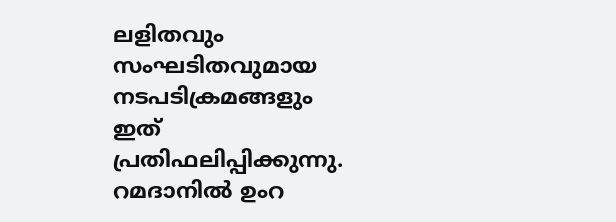ലളിതവും സംഘടിതവുമായ നടപടിക്രമങ്ങളും ഇത് പ്രതിഫലിപ്പിക്കുന്നു.
റമദാനിൽ ഉംറ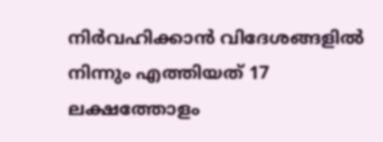നിർവഹിക്കാൻ വിദേശങ്ങളിൽ നിന്നും എത്തിയത് 17 ലക്ഷത്തോളം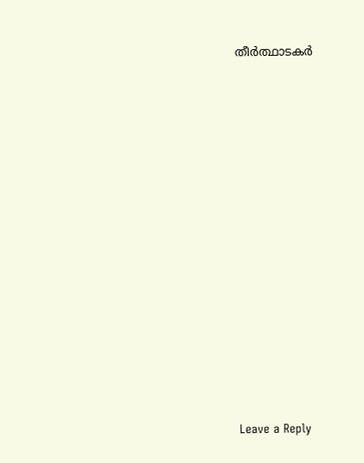തീർത്ഥാടകർ
















Leave a Reply